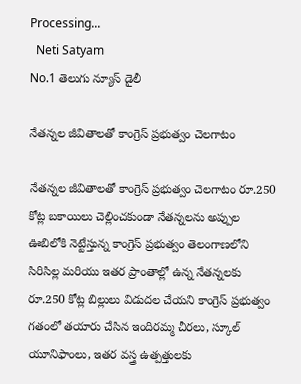Processing...
  Neti Satyam
No.1 తెలుగు న్యూస్ డైలీ

నేతన్నల జీవితాలతో కాంగ్రెస్ ప్రభుత్వం చెలగాటం

నేతన్నల జీవితాలతో కాంగ్రెస్ ప్రభుత్వం చెలగాటం రూ.250 కోట్ల బకాయిలు చెల్లించకుండా నేతన్నలను అప్పుల ఊబిలోకి నెట్టేస్తున్న కాంగ్రెస్ ప్రభుత్వం తెలంగాణలోని సిరిసిల్ల మరియు ఇతర ప్రాంతాల్లో ఉన్న నేతన్నలకు రూ.250 కోట్ల బిల్లులు విడుదల చేయని కాంగ్రెస్ ప్రభుత్వం గతంలో తయారు చేసిన ఇందిరమ్మ చీరలు, స్కూల్ యూనిఫాంలు, ఇతర వస్త్ర ఉత్పత్తులకు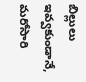బిల్లులు ఇవ్వకుండానే, మరోసారి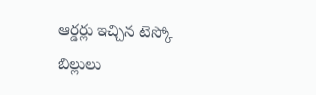ఆర్డర్లు ఇచ్చిన టెస్కో బిల్లులు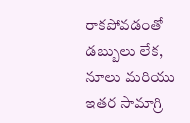రాకపోవడంతో డబ్బులు లేక, నూలు మరియు ఇతర సామాగ్రి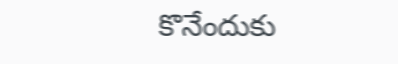కొనేందుకు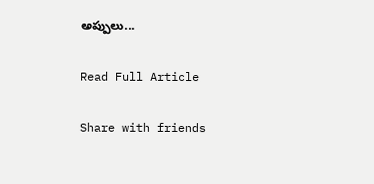అప్పులు...

Read Full Article

Share with friends